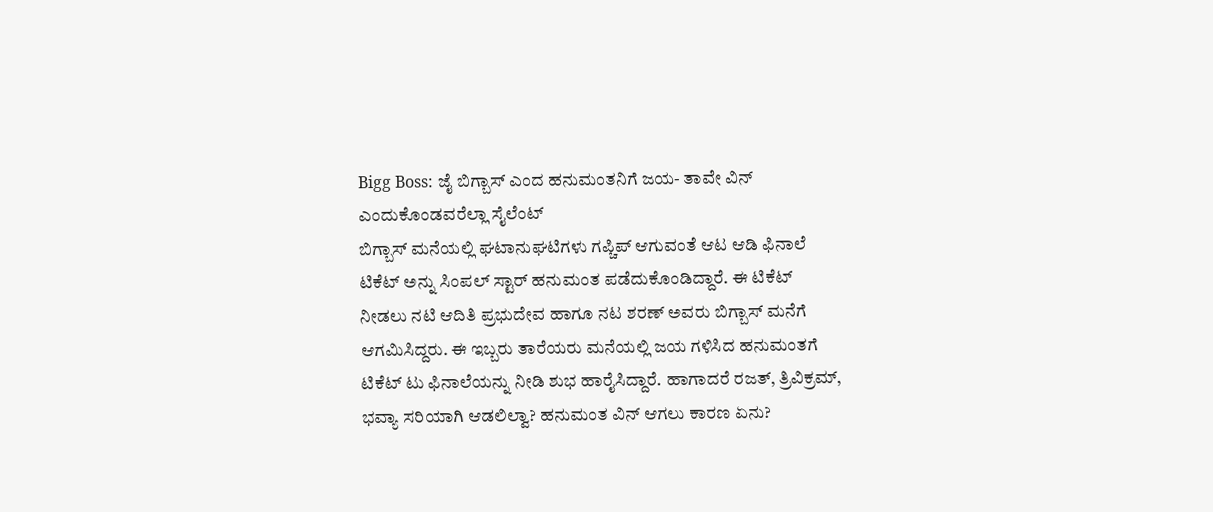Bigg Boss: ಜೈ ಬಿಗ್ಬಾಸ್ ಎಂದ ಹನುಮಂತನಿಗೆ ಜಯ- ತಾವೇ ವಿನ್ ಎಂದುಕೊಂಡವರೆಲ್ಲಾ ಸೈಲೆಂಟ್
ಬಿಗ್ಬಾಸ್ ಮನೆಯಲ್ಲಿ ಘಟಾನುಘಟಿಗಳು ಗಪ್ಚಿಪ್ ಆಗುವಂತೆ ಆಟ ಆಡಿ ಫಿನಾಲೆ ಟಿಕೆಟ್ ಅನ್ನು ಸಿಂಪಲ್ ಸ್ಟಾರ್ ಹನುಮಂತ ಪಡೆದುಕೊಂಡಿದ್ದಾರೆ. ಈ ಟಿಕೆಟ್ ನೀಡಲು ನಟಿ ಆದಿತಿ ಪ್ರಭುದೇವ ಹಾಗೂ ನಟ ಶರಣ್ ಅವರು ಬಿಗ್ಬಾಸ್ ಮನೆಗೆ ಆಗಮಿಸಿದ್ದರು. ಈ ಇಬ್ಬರು ತಾರೆಯರು ಮನೆಯಲ್ಲಿ ಜಯ ಗಳಿಸಿದ ಹನುಮಂತಗೆ ಟಿಕೆಟ್ ಟು ಫಿನಾಲೆಯನ್ನು ನೀಡಿ ಶುಭ ಹಾರೈಸಿದ್ದಾರೆ. ಹಾಗಾದರೆ ರಜತ್, ತ್ರಿವಿಕ್ರಮ್, ಭವ್ಯಾ ಸರಿಯಾಗಿ ಆಡಲಿಲ್ವಾ? ಹನುಮಂತ ವಿನ್ ಆಗಲು ಕಾರಣ ಏನು?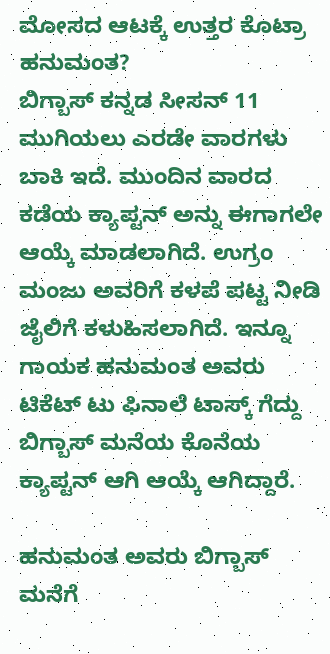ಮೋಸದ ಆಟಕ್ಕೆ ಉತ್ತರ ಕೊಟ್ರಾ ಹನುಮಂತ?
ಬಿಗ್ಬಾಸ್ ಕನ್ನಡ ಸೀಸನ್ 11 ಮುಗಿಯಲು ಎರಡೇ ವಾರಗಳು ಬಾಕಿ ಇದೆ. ಮುಂದಿನ ವಾರದ ಕಡೆಯ ಕ್ಯಾಪ್ಟನ್ ಅನ್ನು ಈಗಾಗಲೇ ಆಯ್ಕೆ ಮಾಡಲಾಗಿದೆ. ಉಗ್ರಂ ಮಂಜು ಅವರಿಗೆ ಕಳಪೆ ಪಟ್ಟ ನೀಡಿ ಜೈಲಿಗೆ ಕಳುಹಿಸಲಾಗಿದೆ. ಇನ್ನೂ ಗಾಯಕ ಹನುಮಂತ ಅವರು ಟಿಕೆಟ್ ಟು ಫಿನಾಲೆ ಟಾಸ್ಕ್ ಗೆದ್ದು ಬಿಗ್ಬಾಸ್ ಮನೆಯ ಕೊನೆಯ ಕ್ಯಾಪ್ಟನ್ ಆಗಿ ಆಯ್ಕೆ ಆಗಿದ್ದಾರೆ.

ಹನುಮಂತ ಅವರು ಬಿಗ್ಬಾಸ್ ಮನೆಗೆ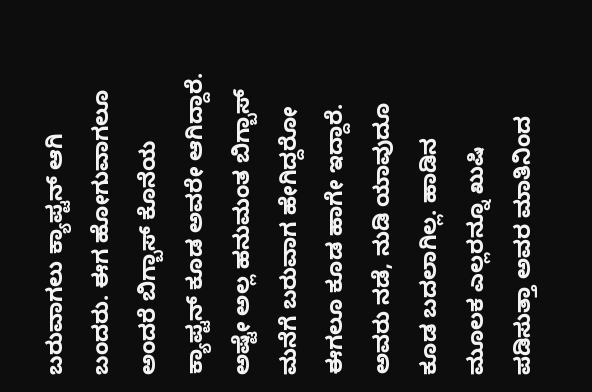ಬರುವಾಗಲು ಕ್ಯಾಪ್ಟನ್ ಆಗಿ ಬಂದರು. ಈಗ ಹೋಗುವಾಗಲೂ ಅಂದರೆ ಬಿಗ್ಬಾಸ್ ಕೊನೆಯ ಕ್ಯಾಪ್ಟನ್ ಕೂಡ ಅವರೇ ಆಗಿದ್ದಾರೆ. ಅಷ್ಟೇ ಅಲ್ಲ ಹನುಮಂತ ಬಿಗ್ಬಾಸ್ ಮನೆಗೆ ಬರುವಾಗ ಹೇಗಿದ್ದರೋ ಈಗಲೂ ಕೂಡ ಹಾಗೇ ಇದ್ದಾರೆ. ಅವರು ನಡೆ, ನುಡಿ ಯಾವುದೂ ಕೂಡ ಬದಲಾಗಿಲ್ಲ. ಹಾಡಿನ ಮೂಲಕ ಎಲ್ಲರನ್ನೂ ಖುಷಿ ಪಡಿಸುತ್ತಾ ಅವರ ಮಾತಿನಿಂದ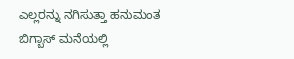ಎಲ್ಲರನ್ನು ನಗಿಸುತ್ತಾ ಹನುಮಂತ ಬಿಗ್ಬಾಸ್ ಮನೆಯಲ್ಲಿ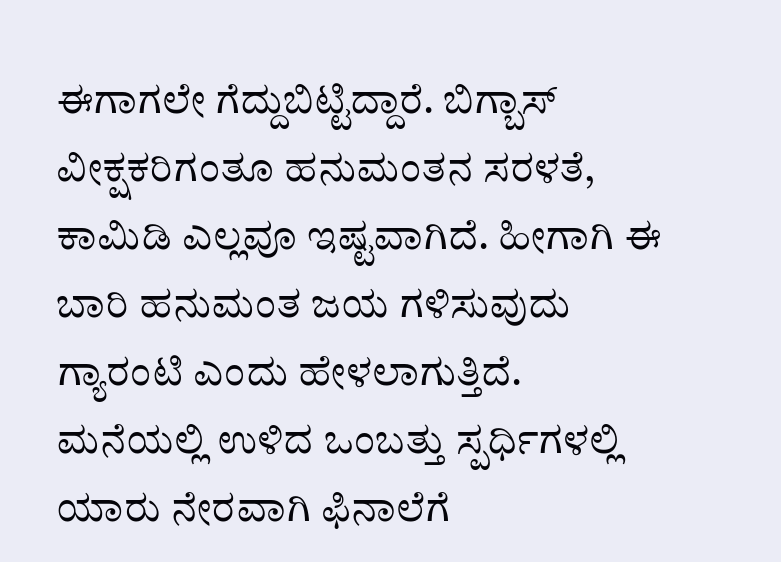ಈಗಾಗಲೇ ಗೆದ್ದುಬಿಟ್ಟಿದ್ದಾರೆ. ಬಿಗ್ಬಾಸ್ ವೀಕ್ಷಕರಿಗಂತೂ ಹನುಮಂತನ ಸರಳತೆ, ಕಾಮಿಡಿ ಎಲ್ಲವೂ ಇಷ್ಟವಾಗಿದೆ. ಹೀಗಾಗಿ ಈ ಬಾರಿ ಹನುಮಂತ ಜಯ ಗಳಿಸುವುದು ಗ್ಯಾರಂಟಿ ಎಂದು ಹೇಳಲಾಗುತ್ತಿದೆ.
ಮನೆಯಲ್ಲಿ ಉಳಿದ ಒಂಬತ್ತು ಸ್ಪರ್ಧಿಗಳಲ್ಲಿ ಯಾರು ನೇರವಾಗಿ ಫಿನಾಲೆಗೆ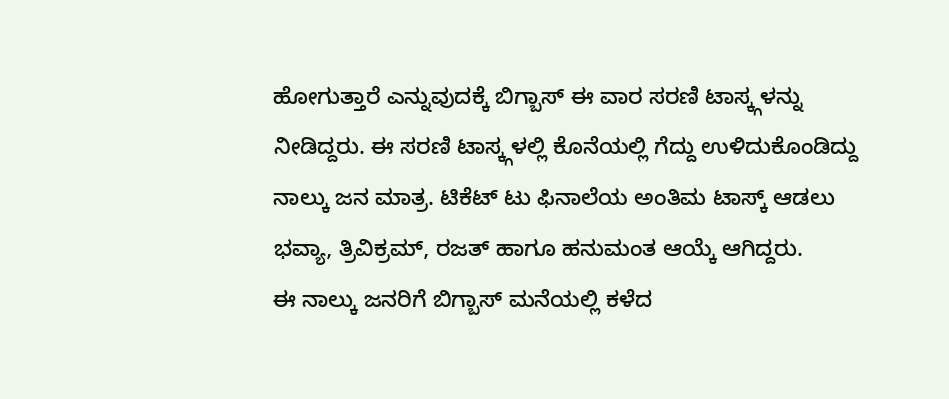ಹೋಗುತ್ತಾರೆ ಎನ್ನುವುದಕ್ಕೆ ಬಿಗ್ಬಾಸ್ ಈ ವಾರ ಸರಣಿ ಟಾಸ್ಕ್ಗಳನ್ನು ನೀಡಿದ್ದರು. ಈ ಸರಣಿ ಟಾಸ್ಕ್ಗಳಲ್ಲಿ ಕೊನೆಯಲ್ಲಿ ಗೆದ್ದು ಉಳಿದುಕೊಂಡಿದ್ದು ನಾಲ್ಕು ಜನ ಮಾತ್ರ. ಟಿಕೆಟ್ ಟು ಫಿನಾಲೆಯ ಅಂತಿಮ ಟಾಸ್ಕ್ ಆಡಲು ಭವ್ಯಾ, ತ್ರಿವಿಕ್ರಮ್, ರಜತ್ ಹಾಗೂ ಹನುಮಂತ ಆಯ್ಕೆ ಆಗಿದ್ದರು.
ಈ ನಾಲ್ಕು ಜನರಿಗೆ ಬಿಗ್ಬಾಸ್ ಮನೆಯಲ್ಲಿ ಕಳೆದ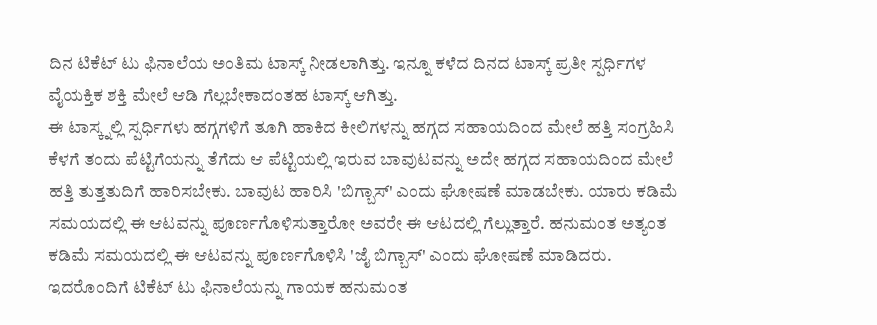ದಿನ ಟಿಕೆಟ್ ಟು ಫಿನಾಲೆಯ ಅಂತಿಮ ಟಾಸ್ಕ್ ನೀಡಲಾಗಿತ್ತು. ಇನ್ನೂ ಕಳೆದ ದಿನದ ಟಾಸ್ಕ್ ಪ್ರತೀ ಸ್ಪರ್ಧಿಗಳ ವೈಯಕ್ತಿಕ ಶಕ್ತಿ ಮೇಲೆ ಆಡಿ ಗೆಲ್ಲಬೇಕಾದಂತಹ ಟಾಸ್ಕ್ ಆಗಿತ್ತು.
ಈ ಟಾಸ್ಕ್ನಲ್ಲಿ ಸ್ಪರ್ಧಿಗಳು ಹಗ್ಗಗಳಿಗೆ ತೂಗಿ ಹಾಕಿದ ಕೀಲಿಗಳನ್ನು ಹಗ್ಗದ ಸಹಾಯದಿಂದ ಮೇಲೆ ಹತ್ತಿ ಸಂಗ್ರಹಿಸಿ ಕೆಳಗೆ ತಂದು ಪೆಟ್ಟಿಗೆಯನ್ನು ತೆಗೆದು ಆ ಪೆಟ್ಟಿಯಲ್ಲಿ ಇರುವ ಬಾವುಟವನ್ನು ಅದೇ ಹಗ್ಗದ ಸಹಾಯದಿಂದ ಮೇಲೆ ಹತ್ತಿ ತುತ್ತತುದಿಗೆ ಹಾರಿಸಬೇಕು. ಬಾವುಟ ಹಾರಿಸಿ 'ಬಿಗ್ಬಾಸ್' ಎಂದು ಘೋಷಣೆ ಮಾಡಬೇಕು. ಯಾರು ಕಡಿಮೆ ಸಮಯದಲ್ಲಿ ಈ ಆಟವನ್ನು ಪೂರ್ಣಗೊಳಿಸುತ್ತಾರೋ ಅವರೇ ಈ ಆಟದಲ್ಲಿ ಗೆಲ್ಲುತ್ತಾರೆ. ಹನುಮಂತ ಅತ್ಯಂತ ಕಡಿಮೆ ಸಮಯದಲ್ಲಿ ಈ ಆಟವನ್ನು ಪೂರ್ಣಗೊಳಿಸಿ 'ಜೈ ಬಿಗ್ಬಾಸ್' ಎಂದು ಘೋಷಣೆ ಮಾಡಿದರು.
ಇದರೊಂದಿಗೆ ಟಿಕೆಟ್ ಟು ಫಿನಾಲೆಯನ್ನು ಗಾಯಕ ಹನುಮಂತ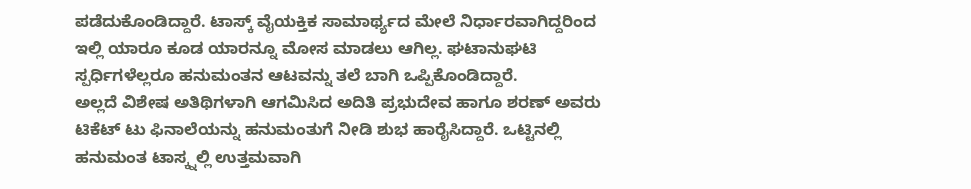ಪಡೆದುಕೊಂಡಿದ್ದಾರೆ. ಟಾಸ್ಕ್ ವೈಯಕ್ತಿಕ ಸಾಮಾರ್ಥ್ಯದ ಮೇಲೆ ನಿರ್ಧಾರವಾಗಿದ್ದರಿಂದ ಇಲ್ಲಿ ಯಾರೂ ಕೂಡ ಯಾರನ್ನೂ ಮೋಸ ಮಾಡಲು ಆಗಿಲ್ಲ. ಘಟಾನುಘಟಿ ಸ್ಪರ್ಧಿಗಳೆಲ್ಲರೂ ಹನುಮಂತನ ಆಟವನ್ನು ತಲೆ ಬಾಗಿ ಒಪ್ಪಿಕೊಂಡಿದ್ದಾರೆ.
ಅಲ್ಲದೆ ವಿಶೇಷ ಅತಿಥಿಗಳಾಗಿ ಆಗಮಿಸಿದ ಅದಿತಿ ಪ್ರಭುದೇವ ಹಾಗೂ ಶರಣ್ ಅವರು ಟಿಕೆಟ್ ಟು ಫಿನಾಲೆಯನ್ನು ಹನುಮಂತುಗೆ ನೀಡಿ ಶುಭ ಹಾರೈಸಿದ್ದಾರೆ. ಒಟ್ಟಿನಲ್ಲಿ ಹನುಮಂತ ಟಾಸ್ಕ್ನಲ್ಲಿ ಉತ್ತಮವಾಗಿ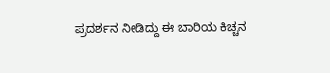ಪ್ರದರ್ಶನ ನೀಡಿದ್ದು ಈ ಬಾರಿಯ ಕಿಚ್ಚನ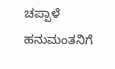ಚಪ್ಪಾಳೆ ಹನುಮಂತನಿಗೆ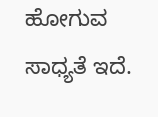ಹೋಗುವ ಸಾಧ್ಯತೆ ಇದೆ.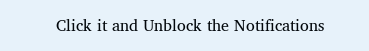Click it and Unblock the Notifications